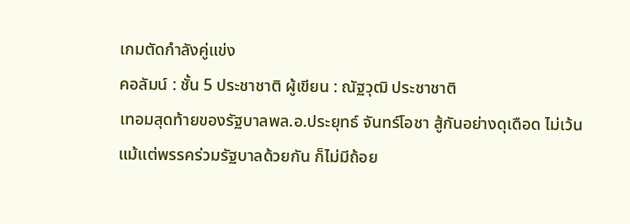เกมตัดกำลังคู่แข่ง
คอลัมน์ : ชั้น 5 ประชาชาติ ผู้เขียน : ณัฐวุฒิ ประชาชาติ
เทอมสุดท้ายของรัฐบาลพล.อ.ประยุทธ์ จันทร์โอชา สู้กันอย่างดุเดือด ไม่เว้นแม้แต่พรรคร่วมรัฐบาลด้วยกัน ก็ไม่มีถ้อย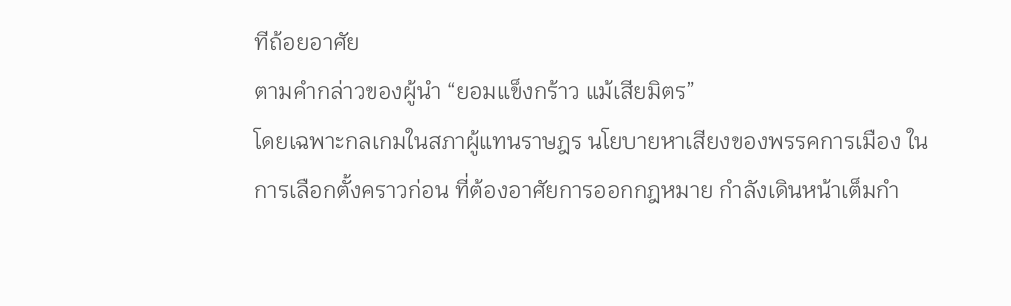ทีถ้อยอาศัย
ตามคำกล่าวของผู้นำ “ยอมแข็งกร้าว แม้เสียมิตร”
โดยเฉพาะกลเกมในสภาผู้แทนราษฎร นโยบายหาเสียงของพรรคการเมือง ในการเลือกตั้งคราวก่อน ที่ต้องอาศัยการออกกฎหมาย กำลังเดินหน้าเต็มกำ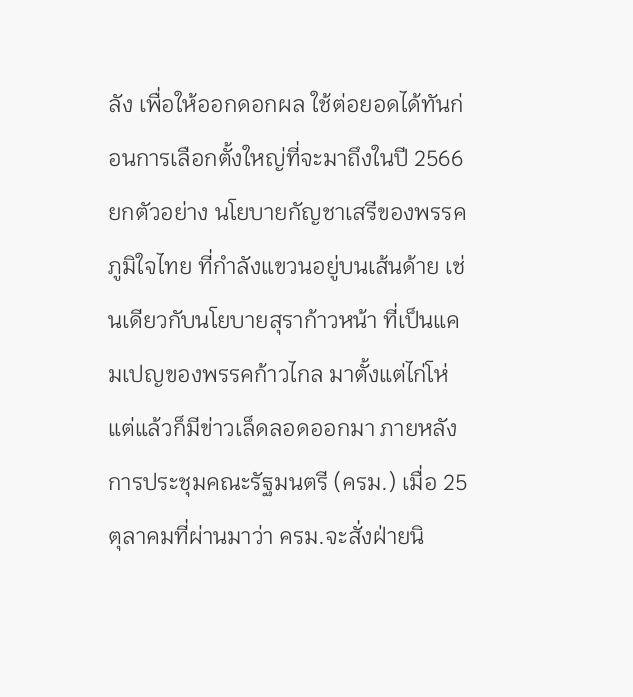ลัง เพื่อให้ออกดอกผล ใช้ต่อยอดได้ทันก่อนการเลือกตั้งใหญ่ที่จะมาถึงในปี 2566
ยกตัวอย่าง นโยบายกัญชาเสรีของพรรคภูมิใจไทย ที่กำลังแขวนอยู่บนเส้นด้าย เช่นเดียวกับนโยบายสุราก้าวหน้า ที่เป็นแคมเปญของพรรคก้าวไกล มาตั้งแต่ไก่โห่
แต่แล้วก็มีข่าวเล็ดลอดออกมา ภายหลังการประชุมคณะรัฐมนตรี (ครม.) เมื่อ 25 ตุลาคมที่ผ่านมาว่า ครม.จะสั่งฝ่ายนิ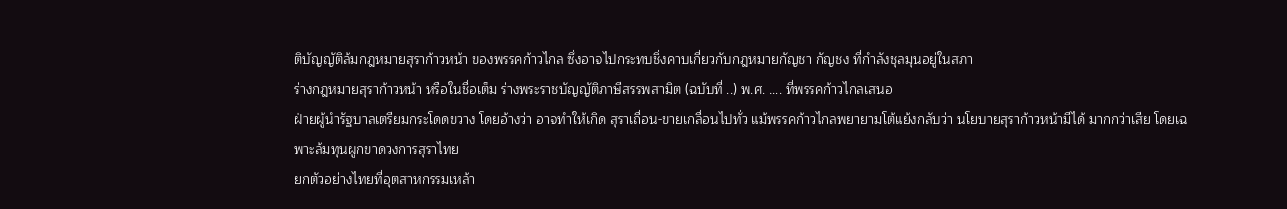ติบัญญัติล้มกฎหมายสุราก้าวหน้า ของพรรคก้าวไกล ซึ่งอาจไปกระทบชิ่งคาบเกี่ยวกับกฎหมายกัญชา กัญชง ที่กำลังชุลมุนอยู่ในสภา
ร่างกฎหมายสุราก้าวหน้า หรือในชื่อเต็ม ร่างพระราชบัญญัติภาษีสรรพสามิต (ฉบับที่ ..) พ.ศ. …. ที่พรรคก้าวไกลเสนอ
ฝ่ายผู้นำรัฐบาลเตรียมกระโดดขวาง โดยอ้างว่า อาจทำให้เกิด สุราเถื่อน-ขายเกลื่อนไปทั่ว แม้พรรคก้าวไกลพยายามโต้แย้งกลับว่า นโยบายสุราก้าวหน้ามีได้ มากกว่าเสีย โดยเฉพาะล้มทุนผูกขาดวงการสุราไทย
ยกตัวอย่างไทยที่อุตสาหกรรมเหล้า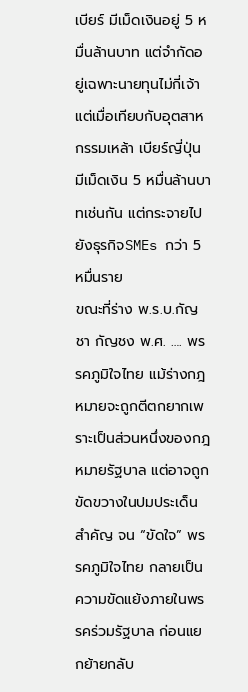เบียร์ มีเม็ดเงินอยู่ 5 หมื่นล้านบาท แต่จำกัดอยู่เฉพาะนายทุนไม่กี่เจ้า แต่เมื่อเทียบกับอุตสาหกรรมเหล้า เบียร์ญี่ปุ่น มีเม็ดเงิน 5 หมื่นล้านบาทเช่นกัน แต่กระจายไปยังธุรกิจSMEs กว่า 5 หมื่นราย
ขณะที่ร่าง พ.ร.บ.กัญชา กัญชง พ.ศ. …. พรรคภูมิใจไทย แม้ร่างกฎหมายจะถูกตีตกยากเพราะเป็นส่วนหนึ่งของกฎหมายรัฐบาล แต่อาจถูกขัดขวางในปมประเด็นสำคัญ จน “ขัดใจ” พรรคภูมิใจไทย กลายเป็นความขัดแย้งภายในพรรคร่วมรัฐบาล ก่อนแยกย้ายกลับ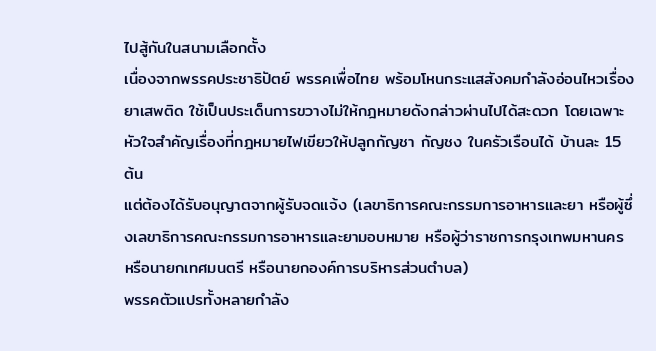ไปสู้กันในสนามเลือกตั้ง
เนื่องจากพรรคประชาธิปัตย์ พรรคเพื่อไทย พร้อมโหนกระแสสังคมกำลังอ่อนไหวเรื่องยาเสพติด ใช้เป็นประเด็นการขวางไม่ให้กฎหมายดังกล่าวผ่านไปได้สะดวก โดยเฉพาะหัวใจสำคัญเรื่องที่กฎหมายไฟเขียวให้ปลูกกัญชา กัญชง ในครัวเรือนได้ บ้านละ 15 ต้น
แต่ต้องได้รับอนุญาตจากผู้รับจดแจ้ง (เลขาธิการคณะกรรมการอาหารและยา หรือผู้ซึ่งเลขาธิการคณะกรรมการอาหารและยามอบหมาย หรือผู้ว่าราชการกรุงเทพมหานคร หรือนายกเทศมนตรี หรือนายกองค์การบริหารส่วนตําบล)
พรรคตัวแปรทั้งหลายกำลัง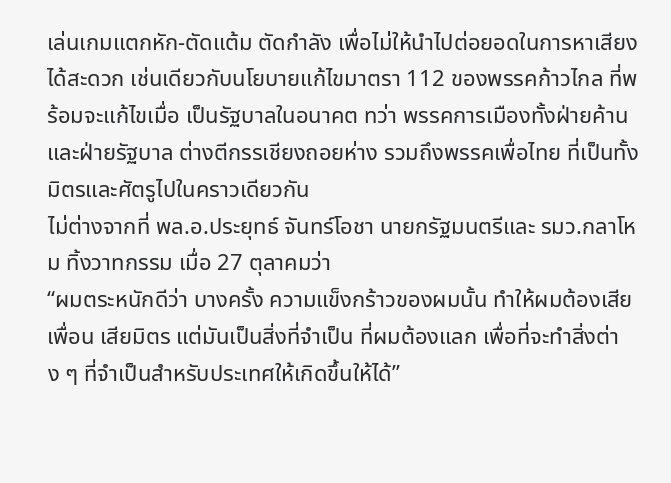เล่นเกมแตกหัก-ตัดแต้ม ตัดกำลัง เพื่อไม่ให้นำไปต่อยอดในการหาเสียงได้สะดวก เช่นเดียวกับนโยบายแก้ไขมาตรา 112 ของพรรคก้าวไกล ที่พร้อมจะแก้ไขเมื่อ เป็นรัฐบาลในอนาคต ทว่า พรรคการเมืองทั้งฝ่ายค้าน และฝ่ายรัฐบาล ต่างตีกรรเชียงถอยห่าง รวมถึงพรรคเพื่อไทย ที่เป็นทั้งมิตรและศัตรูไปในคราวเดียวกัน
ไม่ต่างจากที่ พล.อ.ประยุทธ์ จันทร์โอชา นายกรัฐมนตรีและ รมว.กลาโหม ทิ้งวาทกรรม เมื่อ 27 ตุลาคมว่า
“ผมตระหนักดีว่า บางครั้ง ความแข็งกร้าวของผมนั้น ทำให้ผมต้องเสียเพื่อน เสียมิตร แต่มันเป็นสิ่งที่จำเป็น ที่ผมต้องแลก เพื่อที่จะทำสิ่งต่าง ๆ ที่จำเป็นสำหรับประเทศให้เกิดขึ้นให้ได้”